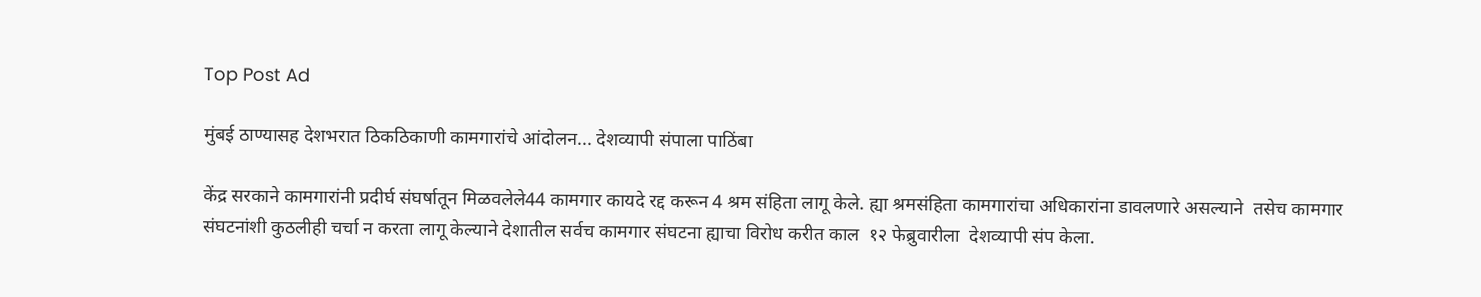Top Post Ad

मुंबई ठाण्यासह देशभरात ठिकठिकाणी कामगारांचे आंदोलन... देशव्यापी संपाला पाठिंबा

केंद्र सरकाने कामगारांनी प्रदीर्घ संघर्षातून मिळवलेले44 कामगार कायदे रद्द करून 4 श्रम संहिता लागू केले. ह्या श्रमसंहिता कामगारांचा अधिकारांना डावलणारे असल्याने  तसेच कामगार संघटनांशी कुठलीही चर्चा न करता लागू केल्याने देशातील सर्वच कामगार संघटना ह्याचा विरोध करीत काल  १२ फेब्रुवारीला  देशव्यापी संप केला.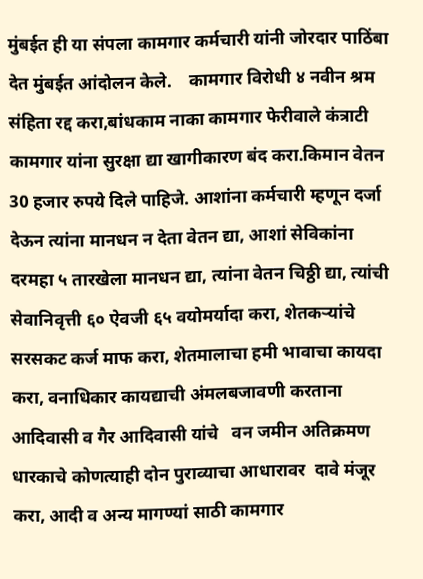मुंबईत ही या संपला कामगार कर्मचारी यांनी जोरदार पाठिंबा देत मुंबईत आंदोलन केले.    कामगार विरोधी ४ नवीन श्रम संहिता रद्द करा,बांधकाम नाका कामगार फेरीवाले कंत्राटी कामगार यांना सुरक्षा द्या खागीकारण बंद करा.किमान वेतन 30 हजार रुपये दिले पाहिजे. आशांना कर्मचारी म्हणून दर्जा देऊन त्यांना मानधन न देता वेतन द्या, आशां सेविकांना दरमहा ५ तारखेला मानधन द्या, त्यांना वेतन चिठ्ठी द्या, त्यांची सेवानिवृत्ती ६० ऐवजी ६५ वयोमर्यादा करा, शेतकऱ्यांचे सरसकट कर्ज माफ करा, शेतमालाचा हमी भावाचा कायदा करा, वनाधिकार कायद्याची अंमलबजावणी करताना आदिवासी व गैर आदिवासी यांचे   वन जमीन अतिक्रमण धारकाचे कोणत्याही दोन पुराव्याचा आधारावर  दावे मंजूर करा, आदी व अन्य मागण्यां साठी कामगार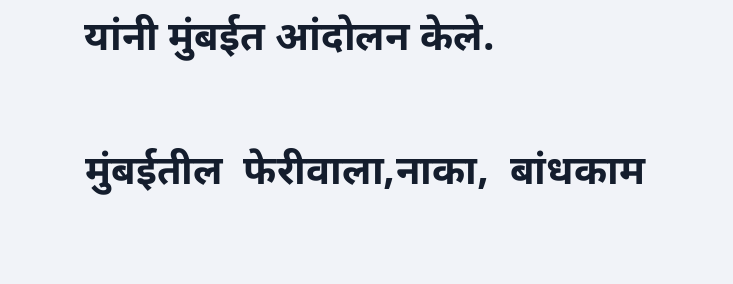यांनी मुंबईत आंदोलन केले.

मुंबईतील  फेरीवाला,नाका,  बांधकाम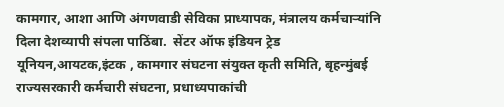कामगार, आशा आणि अंगणवाडी सेविका प्राध्यापक, मंत्रालय कर्मचार्‍यांनि दिला देशव्यापी संपला पाठिंबा.  सेंटर ऑफ इंडियन ट्रेड यूनियन,आयटक,इंटक , कामगार संघटना संयुक्त कृती समिति, बृहन्मुंबई राज्यसरकारी कर्मचारी संघटना, प्रधाध्यपाकांची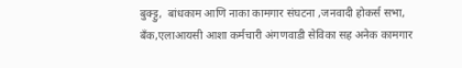बुक्ट्टु,  बांधकाम आणि नाका कामगार संघटना ,जनवादी होकर्स सभा, बॅंक,एलाआयसी आशा कर्मचारी अंगणवाडी सेविका सह अनेक कामगार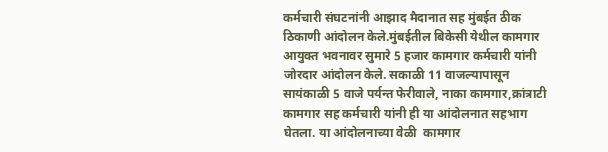कर्मचारी संघटनांनी आझाद मैदानात सह मुंबईत ठीक ठिकाणी आंदोलन केले.मुंबईतील बिकेसी येथील कामगार आयुक्त भवनावर सुमारे 5 हजार कामगार कर्मचारी यांनी जोरदार आंदोलन केले. सकाळी 11 वाजल्यापासून सायंकाळी 5 वाजे पर्यन्त फेरीवाले, नाका कामगार,क्रांत्राटी कामगार सह कर्मचारी यांनी ही या आंदोलनात सहभाग घेतला. या आंदोलनाच्या वेळी  कामगार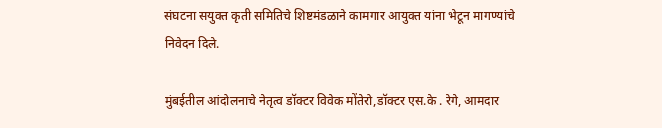संघटना सयुक्त कृती समितिचे शिष्टमंडळाने कामगार आयुक्त यांना भेटून मागण्यांचे निवेदन दिले.

मुंबईतील आंदोलनाचे नेतृत्व डॉक्टर विवेक मोंतेरो,डॉक्टर एस.के . रेगे, आमदार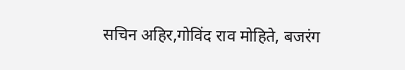सचिन अहिर,गोविंद राव मोहिते, बजरंग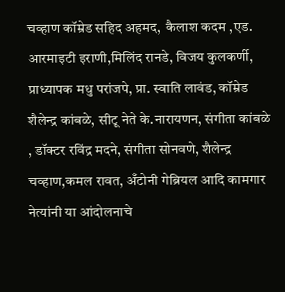चव्हाण कॉम्रेड सहिद अहमद,  कैलाश कदम ,एड. आरमाइटी इराणी,मिलिंद रानडे, विजय कुलकर्णी, प्राध्यापक मधु परांजपे, प्रा. स्वाति लावंड, कॉम्रेड शैलेन्द्र कांबळे, सीटू नेते के.नारायणन, संगीता कांबळे , डॉक्टर रविंद्र मदने, संगीता सोनवणे, शैलेन्द्र चव्हाण,कमल रावत, अँटोनी गेब्रियल आदि कामगार नेत्यांनी या आंदोलनाचे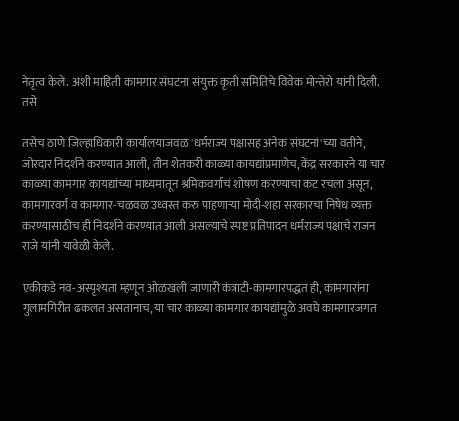नेतृत्व केले. अशी माहिती कामगार संघटना संयुक्त कृती समितिचे विवेक मोन्तेरो यांनी दिली. तसे

तसेच ठाणे जिल्हाधिकारी कार्यालयाजवळ 'धर्मराज्य पक्षासह अनेक संघटनां'च्या वतीने,  जोरदार निदर्शने करण्यात आली, तीन शेतकरी काळ्या कायद्यांप्रमाणेच, केंद्र सरकारने या चार काळ्या कामगार कायद्यांच्या माध्यमातून श्रमिकवर्गाचं शोषण करण्याचा कट रचला असून, कामगारवर्ग व कामगार-चळवळ उध्वस्त करु पाहणाऱ्या मोदी-शहा सरकारचा निषेध व्यक्त करण्यासाठीच ही निदर्शने करण्यात आली असल्याचे स्पष्ट प्रतिपादन धर्मराज्य पक्षाचे राजन राजे यांनी यावेळी केले.

एकीकडे नव-अस्पृश्यता म्हणून ओळखली जाणारी कंत्राटी-कामगारपद्धत ही, कामगारांना गुलामगिरीत ढकलत असतानाच, या चार काळ्या कामगार कायद्यांमुळे अवघे कामगारजगत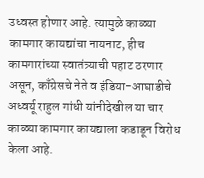उध्वस्त होणार आहे. त्यामुळे काळ्या कामगार कायद्यांचा नायनाट, हीच कामगारांच्या स्वातंत्र्याची पहाट ठरणार असून, काँग्रेसचे नेते व इंडिया-आघाडीचे अध्वर्यू राहुल गांधी यांनीदेखील या चार काळ्या कामगार कायद्याला कडाडून विरोध केला आहे.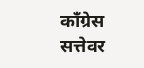काँग्रेस सत्तेवर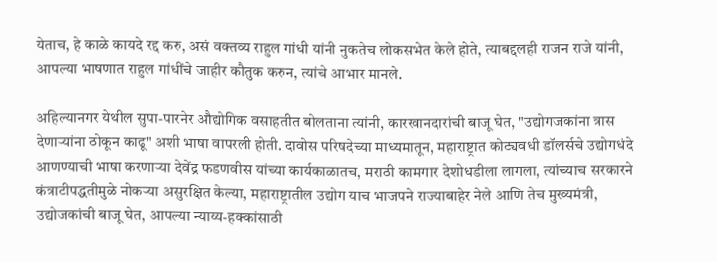येताच, हे काळे कायदे रद्द करु, असं वक्तव्य राहुल गांधी यांनी नुकतेच लोकसभेत केले होते, त्याबद्दलही राजन राजे यांनी, आपल्या भाषणात राहुल गांधींचे जाहीर कौतुक करुन, त्यांचे आभार मानले.

अहिल्यानगर येथील सुपा-पारनेर औद्योगिक वसाहतीत बोलताना त्यांनी, कारखानदारांची बाजू घेत, "उद्योगजकांना त्रास देणाऱ्यांना ठोकून काढू" अशी भाषा वापरली होती. दावोस परिषदेच्या माध्यमातून, महाराष्ट्रात कोट्यवधी डॉलर्सचे उद्योगधंदे आणण्याची भाषा करणाऱ्या देवेंद्र फडणवीस यांच्या कार्यकाळातच, मराठी कामगार देशोधडीला लागला, त्यांच्याच सरकारने कंत्राटीपद्धतीमुळे नोकऱ्या असुरक्षित केल्या, महाराष्ट्रातील उद्योग याच भाजपने राज्याबाहेर नेले आणि तेच मुख्यमंत्री, उद्योजकांची बाजू घेत, आपल्या न्याय्य-हक्कांसाठी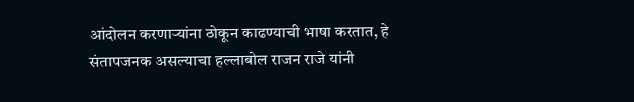आंदोलन करणाऱ्यांना ठोकून काढण्याची भाषा करतात, हे संतापजनक असल्याचा हल्लाबोल राजन राजे यांनी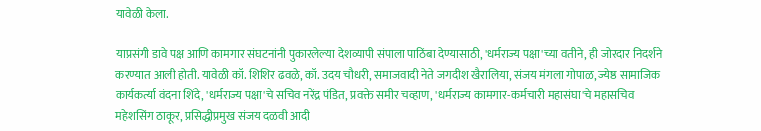यावेळी केला.

याप्रसंगी डावे पक्ष आणि कामगार संघटनांनी पुकारलेल्या देशव्यापी संपाला पाठिंबा देण्यासाठी, 'धर्मराज्य पक्षा'च्या वतीने, ही जोरदार निदर्शने करण्यात आली होती. यावेळी कॉ. शिशिर ढवळे, कॉ. उदय चौधरी, समाजवादी नेते जगदीश खैरालिया, संजय मंगला गोपाळ, ज्येष्ठ सामाजिक कार्यकर्त्या वंदना शिंदे, 'धर्मराज्य पक्षा'चे सचिव नरेंद्र पंडित, प्रवक्ते समीर चव्हाण, 'धर्मराज्य कामगार-कर्मचारी महासंघा'चे महासचिव महेशसिंग ठाकूर, प्रसिद्धीप्रमुख संजय दळवी आदी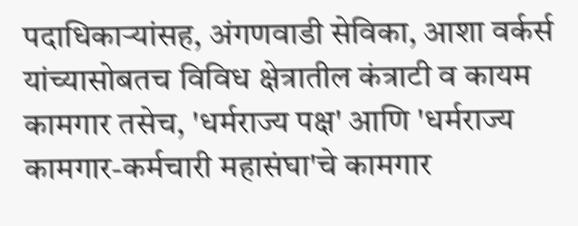पदाधिकाऱ्यांसह, अंगणवाडी सेविका, आशा वर्कर्स यांच्यासोबतच विविध क्षेत्रातील कंत्राटी व कायम कामगार तसेच, 'धर्मराज्य पक्ष' आणि 'धर्मराज्य कामगार-कर्मचारी महासंघा'चे कामगार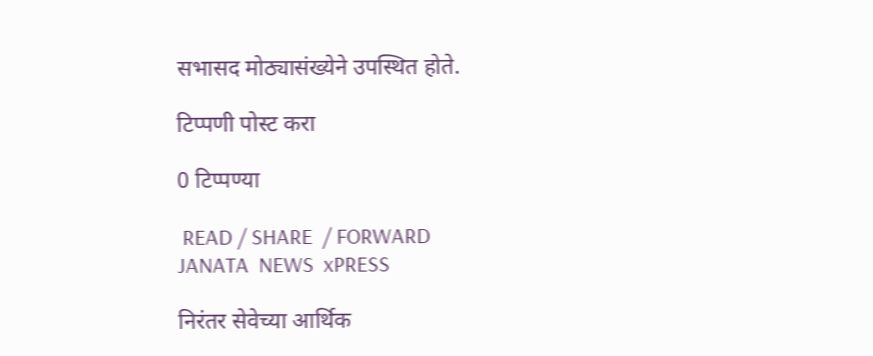सभासद मोठ्यासंख्येने उपस्थित होते.

टिप्पणी पोस्ट करा

0 टिप्पण्या

 READ / SHARE  / FORWARD
JANATA  NEWS  xPRESS

निरंतर सेवेच्या आर्थिक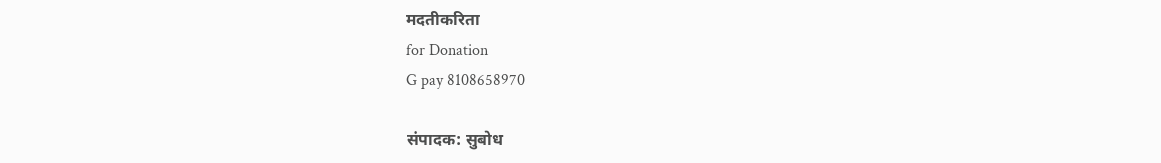मदतीकरिता
for Donation
G pay 8108658970

संपादक: सुबोध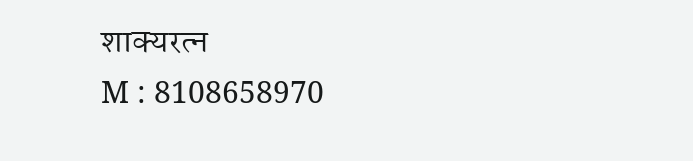शाक्यरत्न
M : 8108658970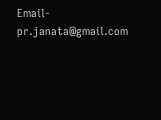Email- pr.janata@gmail.com